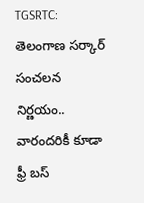TGSRTC: తెలంగాణ సర్కార్ సంచలన నిర్ణయం.. వారందరికీ కూడా ఫ్రీ బస్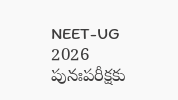NEET-UG 2026 పునఃపరీక్షకు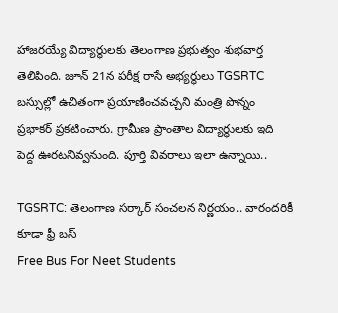హాజరయ్యే విద్యార్థులకు తెలంగాణ ప్రభుత్వం శుభవార్త తెలిపింది. జూన్ 21న పరీక్ష రాసే అభ్యర్థులు TGSRTC బస్సుల్లో ఉచితంగా ప్రయాణించవచ్చని మంత్రి పొన్నం ప్రభాకర్ ప్రకటించారు. గ్రామీణ ప్రాంతాల విద్యార్థులకు ఇది పెద్ద ఊరటనివ్వనుంది. పూర్తి వివరాలు ఇలా ఉన్నాయి..

TGSRTC: తెలంగాణ సర్కార్ సంచలన నిర్ణయం.. వారందరికీ కూడా ఫ్రీ బస్
Free Bus For Neet Students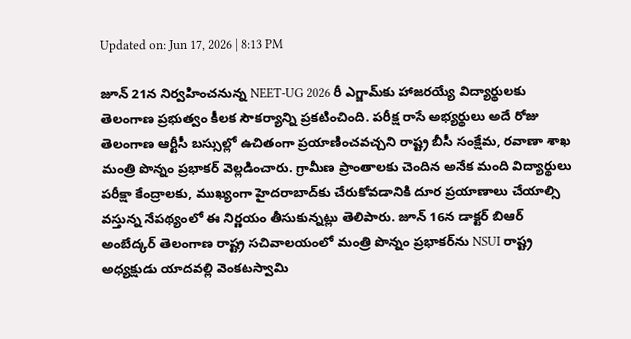Updated on: Jun 17, 2026 | 8:13 PM

జూన్ 21న నిర్వహించనున్న NEET-UG 2026 రీ ఎగ్జామ్‌కు హాజరయ్యే విద్యార్థులకు తెలంగాణ ప్రభుత్వం కీలక సౌకర్యాన్ని ప్రకటించింది. పరీక్ష రాసే అభ్యర్థులు అదే రోజు తెలంగాణ ఆర్టీసీ బస్సుల్లో ఉచితంగా ప్రయాణించవచ్చని రాష్ట్ర బీసీ సంక్షేమ, రవాణా శాఖ మంత్రి పొన్నం ప్రభాకర్ వెల్లడించారు. గ్రామీణ ప్రాంతాలకు చెందిన అనేక మంది విద్యార్థులు పరీక్షా కేంద్రాలకు, ముఖ్యంగా హైదరాబాద్‌కు చేరుకోవడానికి దూర ప్రయాణాలు చేయాల్సి వస్తున్న నేపథ్యంలో ఈ నిర్ణయం తీసుకున్నట్లు తెలిపారు. జూన్ 16న డాక్టర్ బిఆర్ అంబేద్కర్ తెలంగాణ రాష్ట్ర సచివాలయంలో మంత్రి పొన్నం ప్రభాకర్‌ను NSUI రాష్ట్ర అధ్యక్షుడు యాదవల్లి వెంకటస్వామి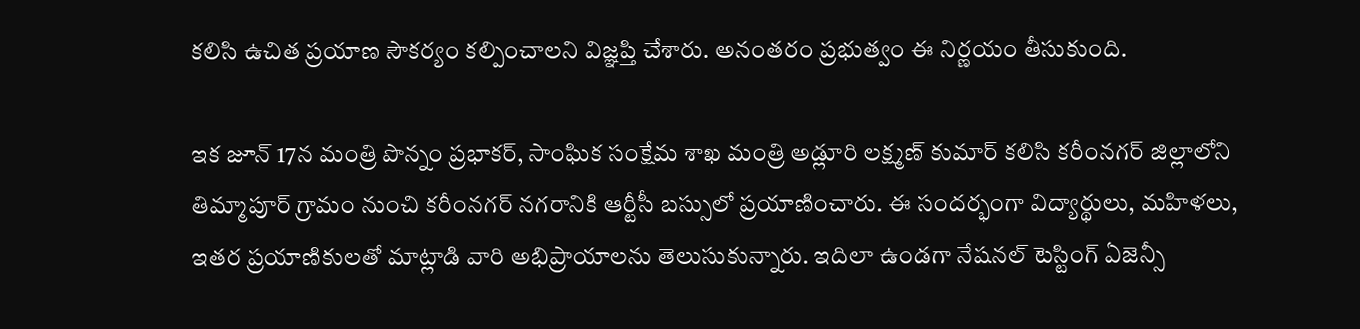కలిసి ఉచిత ప్రయాణ సౌకర్యం కల్పించాలని విజ్ఞప్తి చేశారు. అనంతరం ప్రభుత్వం ఈ నిర్ణయం తీసుకుంది.

ఇక జూన్ 17న మంత్రి పొన్నం ప్రభాకర్, సాంఘిక సంక్షేమ శాఖ మంత్రి అడ్లూరి లక్ష్మణ్ కుమార్ కలిసి కరీంనగర్ జిల్లాలోని తిమ్మాపూర్ గ్రామం నుంచి కరీంనగర్ నగరానికి ఆర్టీసీ బస్సులో ప్రయాణించారు. ఈ సందర్భంగా విద్యార్థులు, మహిళలు, ఇతర ప్రయాణికులతో మాట్లాడి వారి అభిప్రాయాలను తెలుసుకున్నారు. ఇదిలా ఉండగా నేషనల్ టెస్టింగ్ ఏజెన్సీ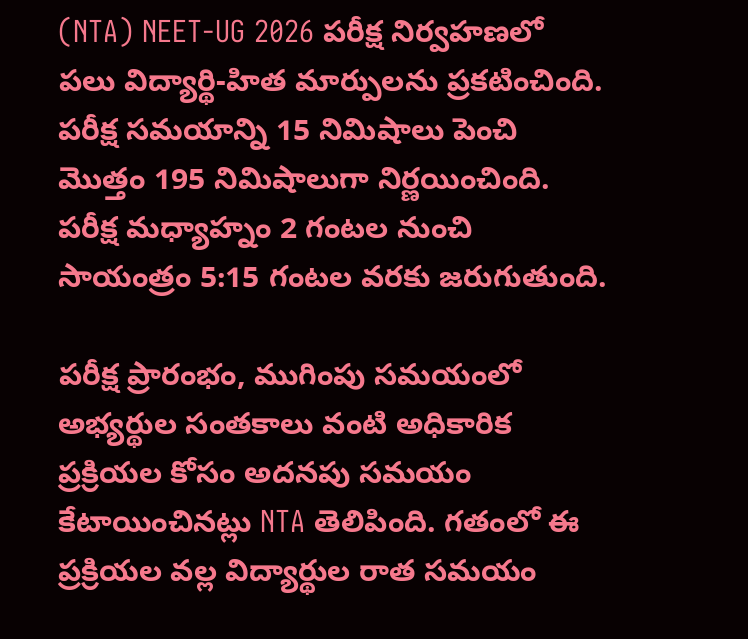(NTA) NEET-UG 2026 పరీక్ష నిర్వహణలో పలు విద్యార్థి-హిత మార్పులను ప్రకటించింది. పరీక్ష సమయాన్ని 15 నిమిషాలు పెంచి మొత్తం 195 నిమిషాలుగా నిర్ణయించింది. పరీక్ష మధ్యాహ్నం 2 గంటల నుంచి సాయంత్రం 5:15 గంటల వరకు జరుగుతుంది.

పరీక్ష ప్రారంభం, ముగింపు సమయంలో అభ్యర్థుల సంతకాలు వంటి అధికారిక ప్రక్రియల కోసం అదనపు సమయం కేటాయించినట్లు NTA తెలిపింది. గతంలో ఈ ప్రక్రియల వల్ల విద్యార్థుల రాత సమయం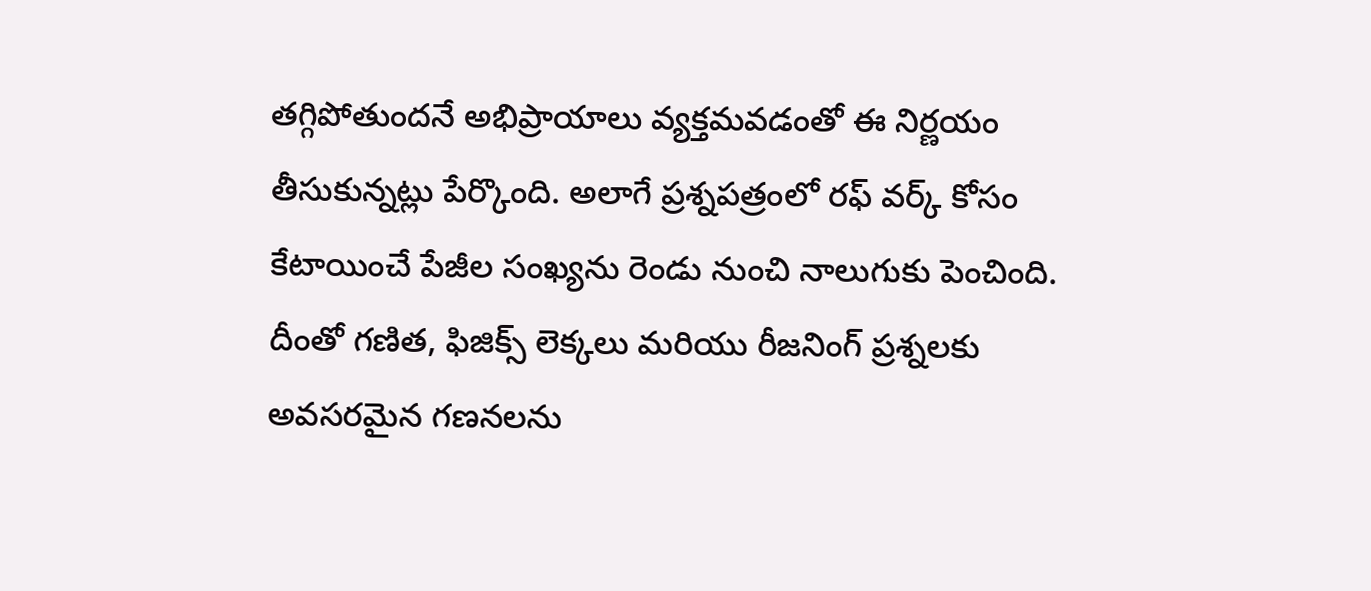తగ్గిపోతుందనే అభిప్రాయాలు వ్యక్తమవడంతో ఈ నిర్ణయం తీసుకున్నట్లు పేర్కొంది. అలాగే ప్రశ్నపత్రంలో రఫ్ వర్క్ కోసం కేటాయించే పేజీల సంఖ్యను రెండు నుంచి నాలుగుకు పెంచింది. దీంతో గణిత, ఫిజిక్స్ లెక్కలు మరియు రీజనింగ్ ప్రశ్నలకు అవసరమైన గణనలను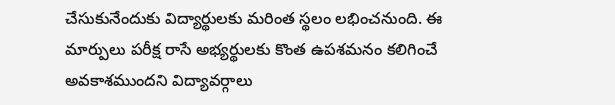చేసుకునేందుకు విద్యార్థులకు మరింత స్థలం లభించనుంది. ఈ మార్పులు పరీక్ష రాసే అభ్యర్థులకు కొంత ఉపశమనం కలిగించే అవకాశముందని విద్యావర్గాలు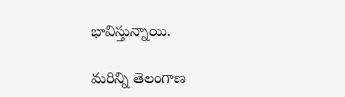భావిస్తున్నాయి.

మరిన్ని తెలంగాణ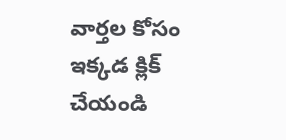వార్తల కోసం ఇక్కడ క్లిక్ చేయండి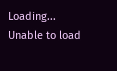Loading...
Unable to load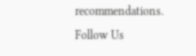recommendations.
Follow Us